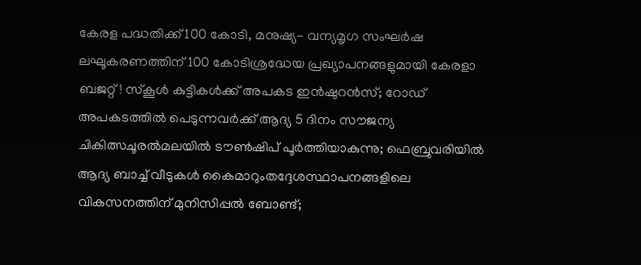കേരള പദ്ധതിക്ക് 100 കോടി, മനുഷ്യ- വന്യമൃഗ സംഘര്‍ഷ ലഘൂകരണത്തിന് 100 കോടിശ്രദ്ധേയ പ്രഖ്യാപനങ്ങളുമായി കേരളാ ബജറ്റ്! സ്കൂൾ കുട്ടികൾക്ക് അപകട ഇൻഷുറൻസ്; റോഡ് അപകടത്തിൽ പെടുന്നവർക്ക് ആദ്യ 5 ദിനം സൗജന്യ ചികിത്സചൂരല്‍മലയില്‍ ടൗണ്‍ഷിപ് പൂര്‍ത്തിയാകുന്നു; ഫെബ്രുവരിയില്‍ ആദ്യ ബാച്ച് വീടുകള്‍ കൈമാറുംതദ്ദേശസ്ഥാപനങ്ങളിലെ വികസനത്തിന് മുനിസിപ്പല്‍ ബോണ്ട്;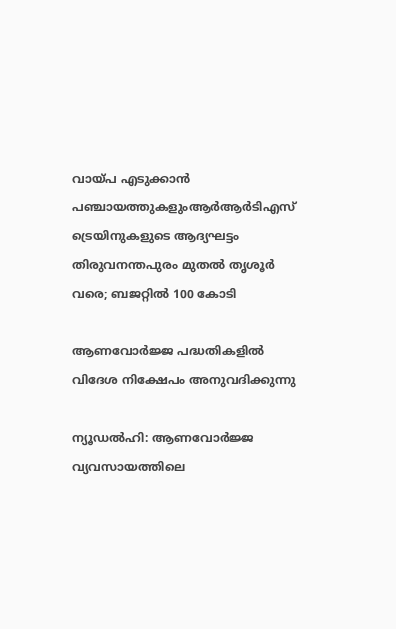വായ്പ എടുക്കാന്‍ പഞ്ചായത്തുകളുംആര്‍ആര്‍ടിഎസ് ട്രെയിനുകളുടെ ആദ്യഘട്ടം തിരുവനന്തപുരം മുതൽ തൃശൂർ വരെ; ബജറ്റില്‍ 100 കോടി

ആണവോര്‍ജ്ജ പദ്ധതികളില്‍ വിദേശ നിക്ഷേപം അനുവദിക്കുന്നു

ന്യൂഡല്‍ഹി: ആണവോര്‍ജ്ജ വ്യവസായത്തിലെ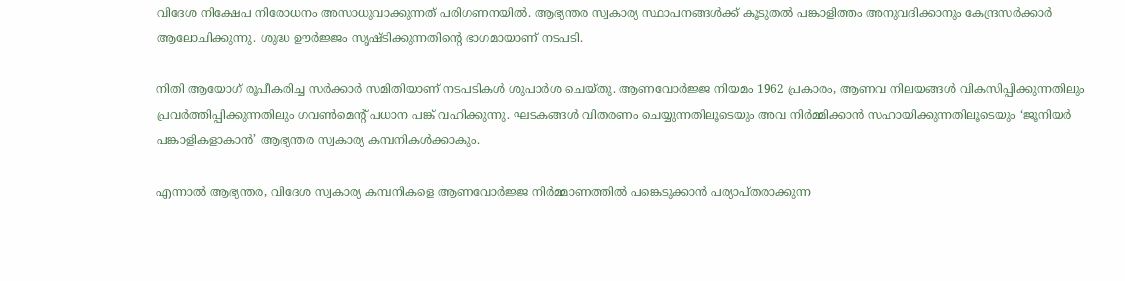വിദേശ നിക്ഷേപ നിരോധനം അസാധുവാക്കുന്നത് പരിഗണനയില്‍. ആഭ്യന്തര സ്വകാര്യ സ്ഥാപനങ്ങള്‍ക്ക് കൂടുതല്‍ പങ്കാളിത്തം അനുവദിക്കാനും കേന്ദ്രസര്‍ക്കാര്‍ ആലോചിക്കുന്നു. ശുദ്ധ ഊര്‍ജ്ജം സൃഷ്ടിക്കുന്നതിന്റെ ഭാഗമായാണ് നടപടി.

നിതി ആയോഗ് രൂപീകരിച്ച സര്‍ക്കാര്‍ സമിതിയാണ് നടപടികള്‍ ശുപാര്‍ശ ചെയ്തു. ആണവോര്‍ജ്ജ നിയമം 1962 പ്രകാരം, ആണവ നിലയങ്ങള്‍ വികസിപ്പിക്കുന്നതിലും പ്രവര്‍ത്തിപ്പിക്കുന്നതിലും ഗവണ്‍മെന്റ് പധാന പങ്ക് വഹിക്കുന്നു. ഘടകങ്ങള്‍ വിതരണം ചെയ്യുന്നതിലൂടെയും അവ നിര്‍മ്മിക്കാന്‍ സഹായിക്കുന്നതിലൂടെയും ‘ജൂനിയര്‍ പങ്കാളികളാകാന്‍’ ആഭ്യന്തര സ്വകാര്യ കമ്പനികള്‍ക്കാകും.

എന്നാല്‍ ആഭ്യന്തര, വിദേശ സ്വകാര്യ കമ്പനികളെ ആണവോര്‍ജ്ജ നിര്‍മ്മാണത്തില്‍ പങ്കെടുക്കാന്‍ പര്യാപ്തരാക്കുന്ന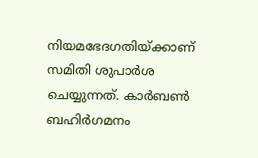നിയമഭേദഗതിയ്ക്കാണ് സമിതി ശുപാര്‍ശ ചെയ്യുന്നത്. കാര്‍ബണ്‍ ബഹിര്‍ഗമനം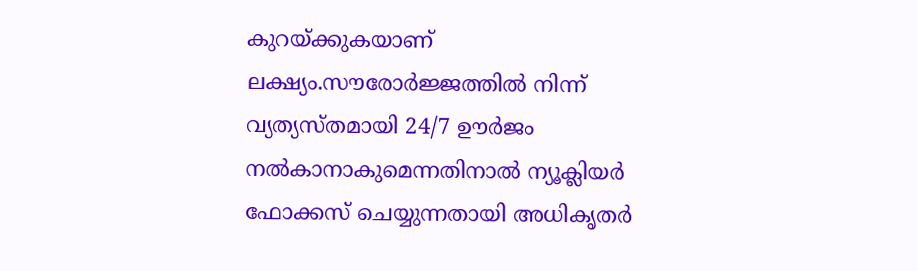കുറയ്ക്കുകയാണ് ലക്ഷ്യം.സൗരോര്‍ജ്ജത്തില്‍ നിന്ന് വ്യത്യസ്തമായി 24/7 ഊര്‍ജം നല്‍കാനാകുമെന്നതിനാല്‍ ന്യൂക്ലിയര്‍ ഫോക്കസ് ചെയ്യുന്നതായി അധികൃതര്‍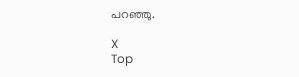പറഞ്ഞു.

X
Top